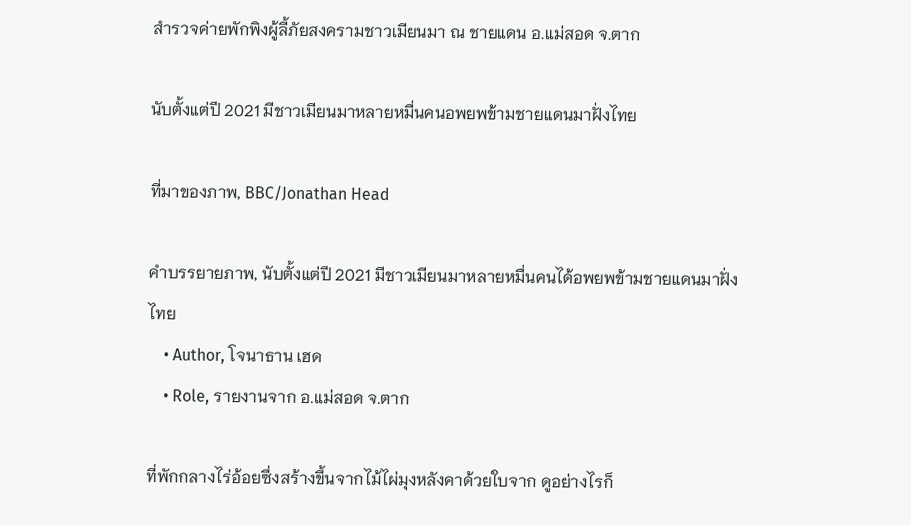สำรวจค่ายพักพิงผู้ลี้ภัยสงครามชาวเมียนมา ณ ชายแดน อ.แม่สอด จ.ตาก

นับตั้งแต่ปี 2021 มีชาวเมียนมาหลายหมื่นคนอพยพข้ามชายแดนมาฝั่งไทย

ที่มาของภาพ, BBC/Jonathan Head

คำบรรยายภาพ, นับตั้งแต่ปี 2021 มีชาวเมียนมาหลายหมื่นคนได้อพยพข้ามชายแดนมาฝั่งไทย
    • Author, โจนาธาน เฮด
    • Role, รายงานจาก อ.แม่สอด จ.ตาก

ที่พักกลางไร่อ้อยซึ่งสร้างขึ้นจากไม้ไผ่มุงหลังคาด้วยใบจาก ดูอย่างไรก็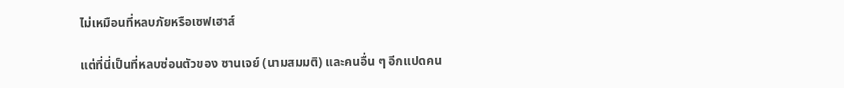ไม่เหมือนที่หลบภัยหรือเซฟเฮาส์

แต่ที่นี่เป็นที่หลบซ่อนตัวของ ซานเจย์ (นามสมมติ) และคนอื่น ๆ อีกแปดคน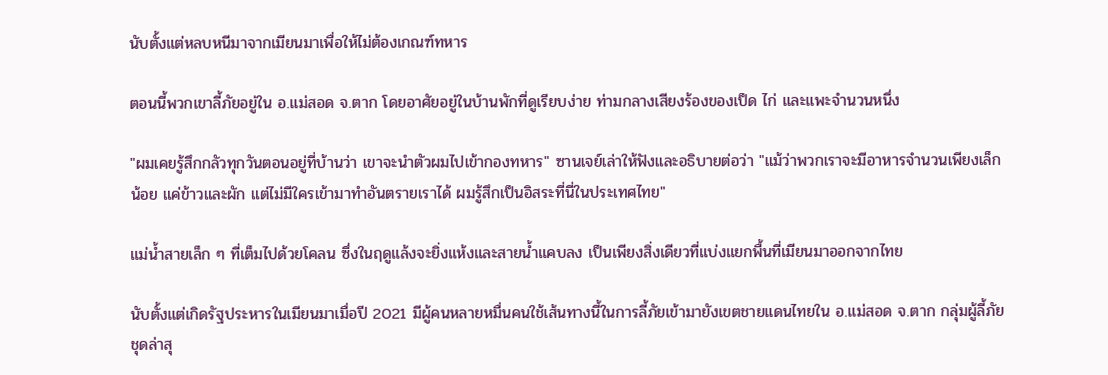นับตั้งแต่หลบหนีมาจากเมียนมาเพื่อให้ไม่ต้องเกณฑ์ทหาร

ตอนนี้พวกเขาลี้ภัยอยู่ใน อ.แม่สอด จ.ตาก โดยอาศัยอยู่ในบ้านพักที่ดูเรียบง่าย ท่ามกลางเสียงร้องของเป็ด ไก่ และแพะจำนวนหนึ่ง

"ผมเคยรู้สึกกลัวทุกวันตอนอยู่ที่บ้านว่า เขาจะนำตัวผมไปเข้ากองทหาร" ซานเจย์เล่าให้ฟังและอธิบายต่อว่า "แม้ว่าพวกเราจะมีอาหารจำนวนเพียงเล็กน้อย แค่ข้าวและผัก แต่ไม่มีใครเข้ามาทำอันตรายเราได้ ผมรู้สึกเป็นอิสระที่นี่ในประเทศไทย"

แม่น้ำสายเล็ก ๆ ที่เต็มไปด้วยโคลน ซึ่งในฤดูแล้งจะยิ่งแห้งและสายน้ำแคบลง เป็นเพียงสิ่งเดียวที่แบ่งแยกพื้นที่เมียนมาออกจากไทย

นับตั้งแต่เกิดรัฐประหารในเมียนมาเมื่อปี 2021 มีผู้คนหลายหมื่นคนใช้เส้นทางนี้ในการลี้ภัยเข้ามายังเขตชายแดนไทยใน อ.แม่สอด จ.ตาก กลุ่มผู้ลี้ภัยชุดล่าสุ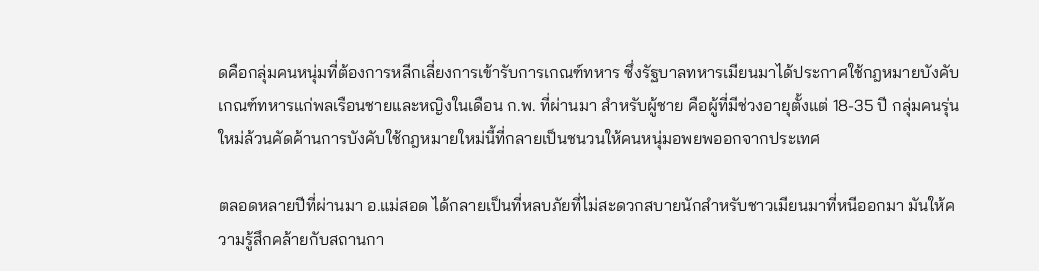ดคือกลุ่มคนหนุ่มที่ต้องการหลีกเลี่ยงการเข้ารับการเกณฑ์ทหาร ซึ่งรัฐบาลทหารเมียนมาได้ประกาศใช้กฎหมายบังคับเกณฑ์ทหารแก่พลเรือนชายและหญิงในเดือน ก.พ. ที่ผ่านมา สำหรับผู้ชาย คือผู้ที่มีช่วงอายุตั้งแต่ 18-35 ปี กลุ่มคนรุ่นใหม่ล้วนคัดค้านการบังคับใช้กฎหมายใหม่นี้ที่กลายเป็นชนวนให้คนหนุ่มอพยพออกจากประเทศ

ตลอดหลายปีที่ผ่านมา อ.แม่สอด ได้กลายเป็นที่หลบภัยที่ไม่สะดวกสบายนักสำหรับชาวเมียนมาที่หนีออกมา มันให้ความรู้สึกคล้ายกับสถานกา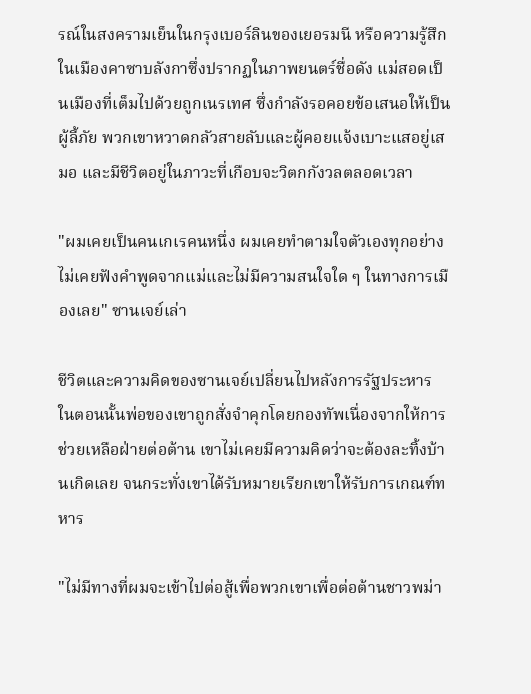รณ์ในสงครามเย็นในกรุงเบอร์ลินของเยอรมนี หรือความรู้สึกในเมืองคาซาบลังกาซึ่งปรากฏในภาพยนตร์ชื่อดัง แม่สอดเป็นเมืองที่เต็มไปด้วยถูกเนรเทศ ซึ่งกำลังรอคอยข้อเสนอให้เป็นผู้ลี้ภัย พวกเขาหวาดกลัวสายลับและผู้คอยแจ้งเบาะแสอยู่เสมอ และมีชีวิตอยู่ในภาวะที่เกือบจะวิตกกังวลตลอดเวลา

"ผมเคยเป็นคนเกเรคนหนึ่ง ผมเคยทำตามใจตัวเองทุกอย่าง ไม่เคยฟังคำพูดจากแม่และไม่มีความสนใจใด ๆ ในทางการเมืองเลย" ซานเจย์เล่า

ชีวิตและความคิดของซานเจย์เปลี่ยนไปหลังการรัฐประหาร ในตอนนั้นพ่อของเขาถูกสั่งจำคุกโดยกองทัพเนื่องจากให้การช่วยเหลือฝ่ายต่อต้าน เขาไม่เคยมีความคิดว่าจะต้องละทิ้งบ้านเกิดเลย จนกระทั่งเขาได้รับหมายเรียกเขาให้รับการเกณฑ์ทหาร

"ไม่มีทางที่ผมจะเข้าไปต่อสู้เพื่อพวกเขาเพื่อต่อต้านชาวพม่า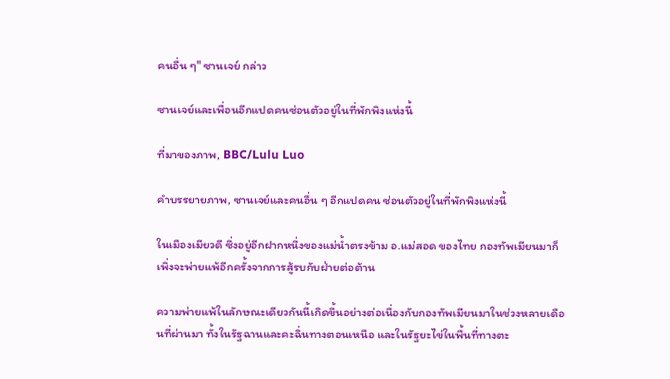คนอื่น ๆ" ซานเจย์ กล่าว

ซานเจย์และเพื่อนอีกแปดคนซ่อนตัวอยู่ในที่พักพิงแห่งนี้

ที่มาของภาพ, BBC/Lulu Luo

คำบรรยายภาพ, ซานเจย์และคนอื่น ๆ อีกแปดคน ซ่อนตัวอยู่ในที่พักพิงแห่งนี้

ในเมืองเมียวดี ซึ่งอยู่อีกฝากหนึ่งของแม่น้ำตรงข้าม อ.แม่สอด ของไทย กองทัพเมียนมาก็เพิ่งจะพ่ายแพ้อีกครั้งจากการสู้รบกับฝ่ายต่อต้าน

ความพ่ายแพ้ในลักษณะเดียวกันนี้เกิดขึ้นอย่างต่อเนื่องกับกองทัพเมียนมาในช่วงหลายเดือนที่ผ่านมา ทั้งในรัฐฉานและคะฉิ่นทางตอนเหนือ และในรัฐยะไข่ในพื้นที่ทางตะ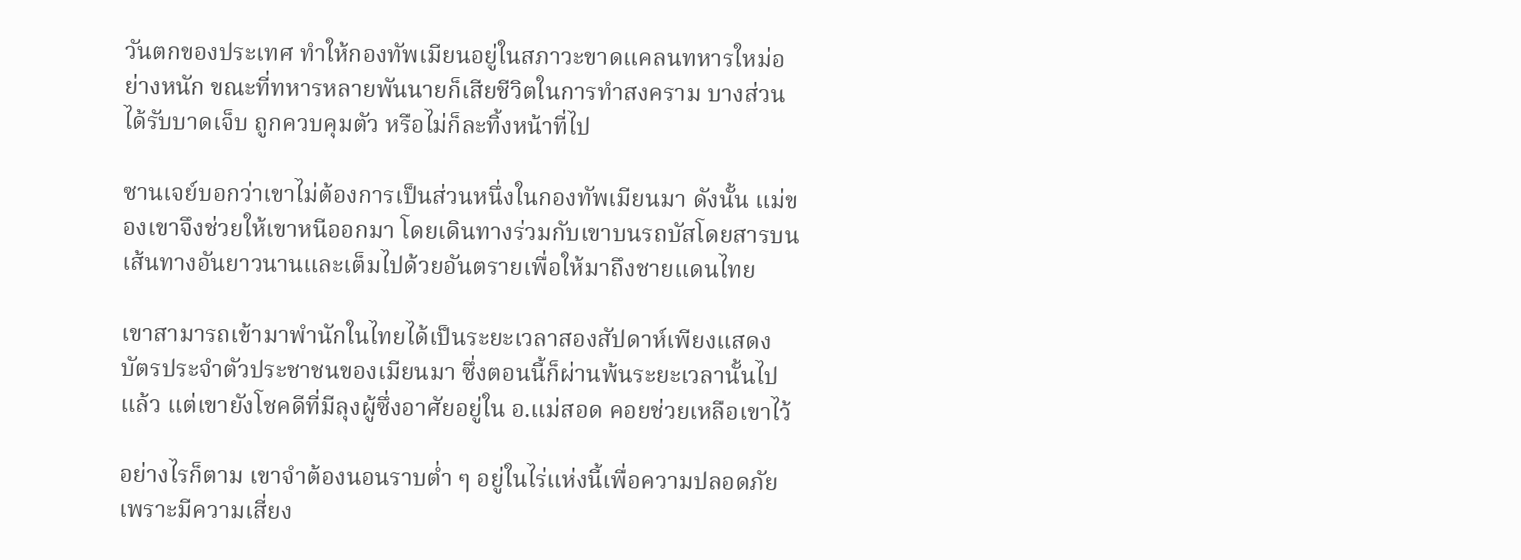วันตกของประเทศ ทำให้กองทัพเมียนอยู่ในสภาวะขาดแคลนทหารใหม่อย่างหนัก ขณะที่ทหารหลายพันนายก็เสียชีวิตในการทำสงคราม บางส่วนได้รับบาดเจ็บ ถูกควบคุมตัว หรือไม่ก็ละทิ้งหน้าที่ไป

ซานเจย์บอกว่าเขาไม่ต้องการเป็นส่วนหนึ่งในกองทัพเมียนมา ดังนั้น แม่ของเขาจึงช่วยให้เขาหนีออกมา โดยเดินทางร่วมกับเขาบนรถบัสโดยสารบนเส้นทางอันยาวนานและเต็มไปด้วยอันตรายเพื่อให้มาถึงชายแดนไทย

เขาสามารถเข้ามาพำนักในไทยได้เป็นระยะเวลาสองสัปดาห์เพียงแสดงบัตรประจำตัวประชาชนของเมียนมา ซึ่งตอนนี้ก็ผ่านพ้นระยะเวลานั้นไปแล้ว แต่เขายังโชคดีที่มีลุงผู้ซึ่งอาศัยอยู่ใน อ.แม่สอด คอยช่วยเหลือเขาไว้

อย่างไรก็ตาม เขาจำต้องนอนราบต่ำ ๆ อยู่ในไร่แห่งนี้เพื่อความปลอดภัย เพราะมีความเสี่ยง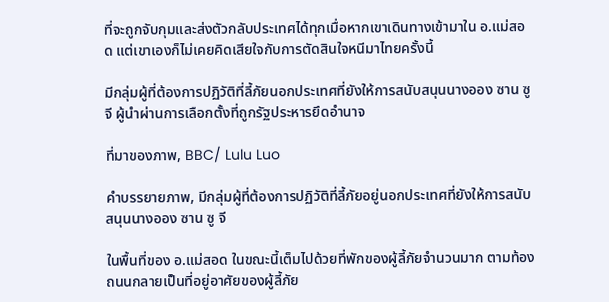ที่จะถูกจับกุมและส่งตัวกลับประเทศได้ทุกเมื่อหากเขาเดินทางเข้ามาใน อ.แม่สอด แต่เขาเองก็ไม่เคยคิดเสียใจกับการตัดสินใจหนีมาไทยครั้งนี้

มีกลุ่มผู้ที่ต้องการปฏิวัติที่ลี้ภัยนอกประเทศที่ยังให้การสนับสนุนนางออง ซาน ซู จี ผู้นำผ่านการเลือกตั้งที่ถูกรัฐประหารยึดอำนาจ

ที่มาของภาพ, BBC/ Lulu Luo

คำบรรยายภาพ, มีกลุ่มผู้ที่ต้องการปฏิวัติที่ลี้ภัยอยู่นอกประเทศที่ยังให้การสนับสนุนนางออง ซาน ซู จี

ในพื้นที่ของ อ.แม่สอด ในขณะนี้เต็มไปด้วยที่พักของผู้ลี้ภัยจำนวนมาก ตามท้องถนนกลายเป็นที่อยู่อาศัยของผู้ลี้ภัย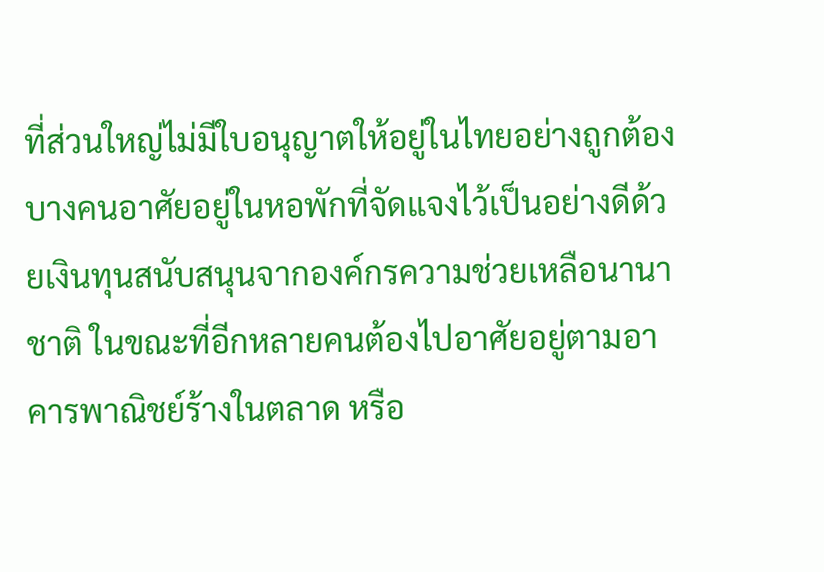ที่ส่วนใหญ่ไม่มีใบอนุญาตให้อยู่ในไทยอย่างถูกต้อง บางคนอาศัยอยู่ในหอพักที่จัดแจงไว้เป็นอย่างดีด้วยเงินทุนสนับสนุนจากองค์กรความช่วยเหลือนานาชาติ ในขณะที่อีกหลายคนต้องไปอาศัยอยู่ตามอาคารพาณิชย์ร้างในตลาด หรือ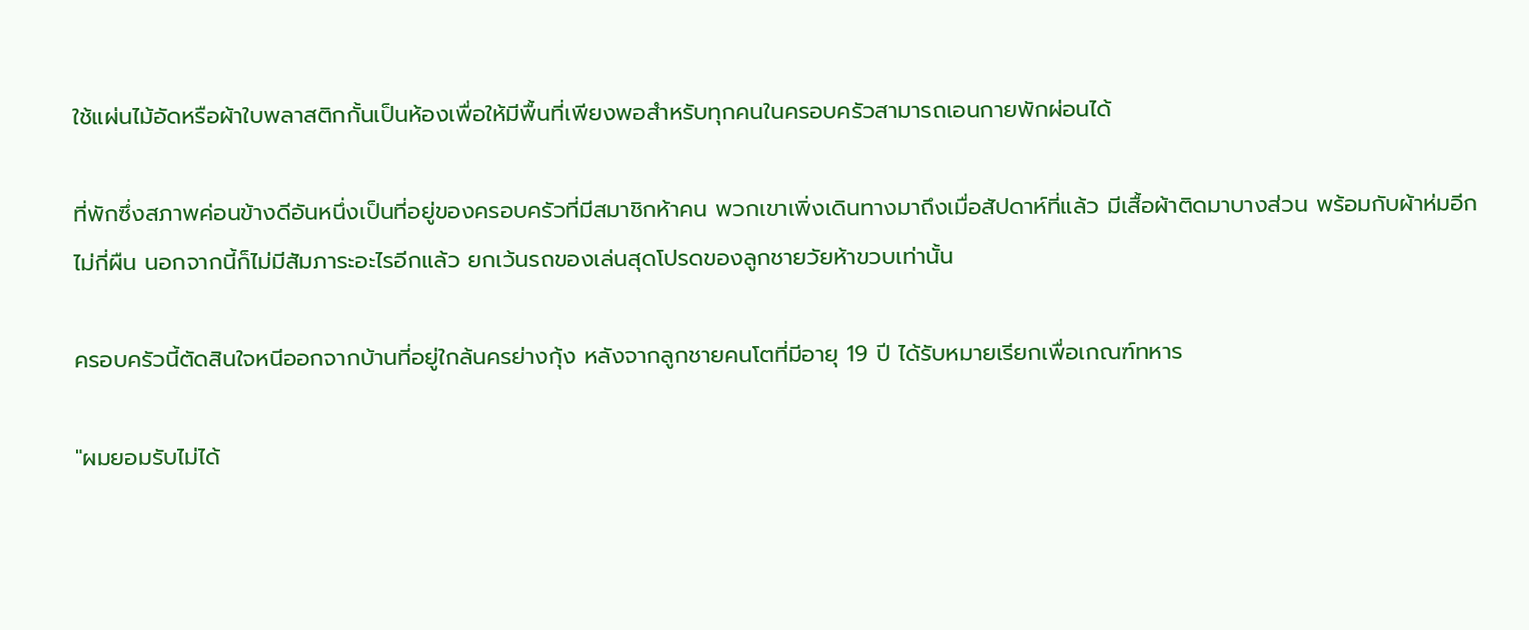ใช้แผ่นไม้อัดหรือผ้าใบพลาสติกกั้นเป็นห้องเพื่อให้มีพื้นที่เพียงพอสำหรับทุกคนในครอบครัวสามารถเอนกายพักผ่อนได้

ที่พักซึ่งสภาพค่อนข้างดีอันหนึ่งเป็นที่อยู่ของครอบครัวที่มีสมาชิกห้าคน พวกเขาเพิ่งเดินทางมาถึงเมื่อสัปดาห์ที่แล้ว มีเสื้อผ้าติดมาบางส่วน พร้อมกับผ้าห่มอีกไม่กี่ผืน นอกจากนี้ก็ไม่มีสัมภาระอะไรอีกแล้ว ยกเว้นรถของเล่นสุดโปรดของลูกชายวัยห้าขวบเท่านั้น

ครอบครัวนี้ตัดสินใจหนีออกจากบ้านที่อยู่ใกล้นครย่างกุ้ง หลังจากลูกชายคนโตที่มีอายุ 19 ปี ได้รับหมายเรียกเพื่อเกณฑ์ทหาร

"ผมยอมรับไม่ได้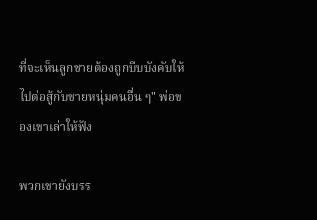ที่จะเห็นลูกชายต้องถูกบีบบังคับให้ไปต่อสู้กับชายหนุ่มคนอื่น ๆ" พ่อของเขาเล่าให้ฟัง

พวกเขายังบรร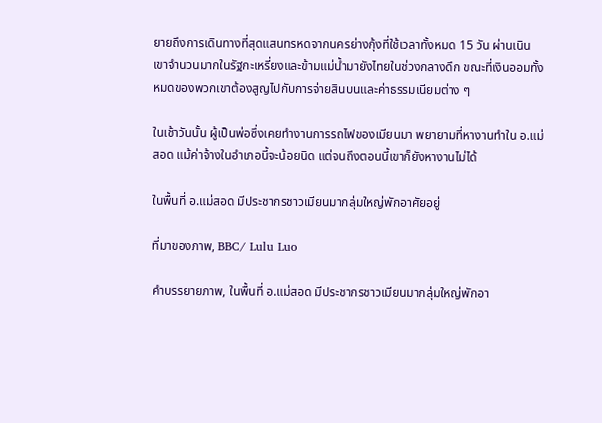ยายถึงการเดินทางที่สุดแสนทรหดจากนครย่างกุ้งที่ใช้เวลาทั้งหมด 15 วัน ผ่านเนินเขาจำนวนมากในรัฐกะเหรี่ยงและข้ามแม่น้ำมายังไทยในช่วงกลางดึก ขณะที่เงินออมทั้งหมดของพวกเขาต้องสูญไปกับการจ่ายสินบนและค่าธรรมเนียมต่าง ๆ

ในเช้าวันนั้น ผู้เป็นพ่อซึ่งเคยทำงานการรถไฟของเมียนมา พยายามที่หางานทำใน อ.แม่สอด แม้ค่าจ้างในอำเภอนี้จะน้อยนิด แต่จนถึงตอนนี้เขาก็ยังหางานไม่ได้

ในพื้นที่ อ.แม่สอด มีประชากรชาวเมียนมากลุ่มใหญ่พักอาศัยอยู่

ที่มาของภาพ, BBC/ Lulu Luo

คำบรรยายภาพ, ในพื้นที่ อ.แม่สอด มีประชากรชาวเมียนมากลุ่มใหญ่พักอา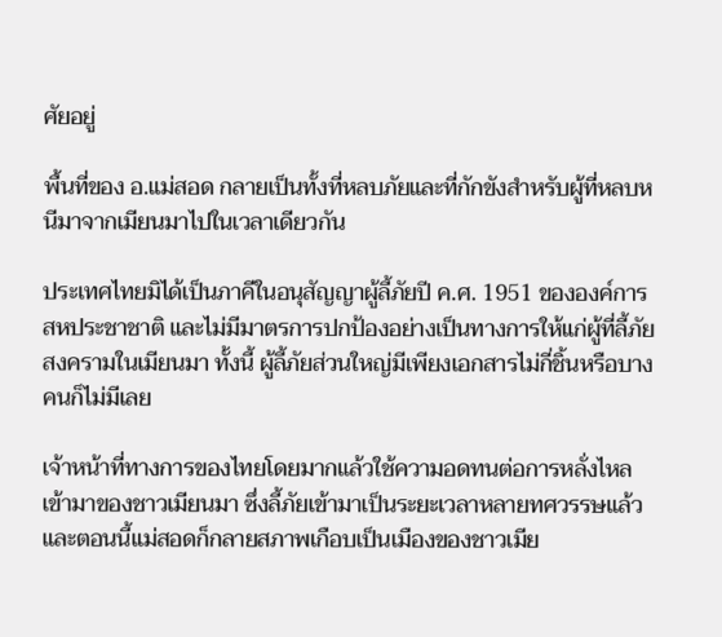ศัยอยู่

พื้นที่ของ อ.แม่สอด กลายเป็นทั้งที่หลบภัยและที่กักขังสำหรับผู้ที่หลบหนีมาจากเมียนมาไปในเวลาเดียวกัน

ประเทศไทยมิได้เป็นภาคีในอนุสัญญาผู้ลี้ภัยปี ค.ศ. 1951 ขององค์การสหประชาชาติ และไม่มีมาตรการปกป้องอย่างเป็นทางการให้แก่ผู้ที่ลี้ภัยสงครามในเมียนมา ทั้งนี้ ผู้ลี้ภัยส่วนใหญ่มีเพียงเอกสารไม่กี่ชิ้นหรือบางคนก็ไม่มีเลย

เจ้าหน้าที่ทางการของไทยโดยมากแล้วใช้ความอดทนต่อการหลั่งไหลเข้ามาของชาวเมียนมา ซึ่งลี้ภัยเข้ามาเป็นระยะเวลาหลายทศวรรษแล้ว และตอนนี้แม่สอดก็กลายสภาพเกือบเป็นเมืองของชาวเมีย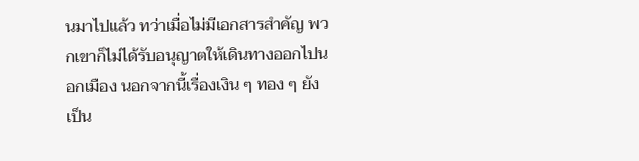นมาไปแล้ว ทว่าเมื่อไม่มีเอกสารสำคัญ พวกเขาก็ไม่ได้รับอนุญาตให้เดินทางออกไปนอกเมือง นอกจากนี้เรื่องเงิน ๆ ทอง ๆ ยังเป็น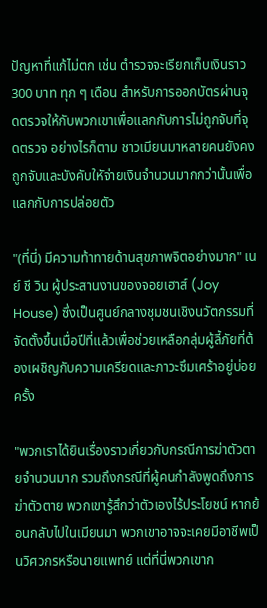ปัญหาที่แก้ไม่ตก เช่น ตำรวจจะเรียกเก็บเงินราว 300 บาท ทุก ๆ เดือน สำหรับการออกบัตรผ่านจุดตรวจให้กับพวกเขาเพื่อแลกกับการไม่ถูกจับที่จุดตรวจ อย่างไรก็ตาม ชาวเมียนมาหลายคนยังคงถูกจับและบังคับใหัจ่ายเงินจำนวนมากกว่านั้นเพื่อแลกกับการปล่อยตัว

"(ที่นี่) มีความท้าทายด้านสุขภาพจิตอย่างมาก" เนย์ ชี วิน ผู้ประสานงานของจอยเฮาส์ (Joy House) ซึ่งเป็นศูนย์กลางชุมชนเชิงนวัตกรรมที่จัดตั้งขึ้นเมื่อปีที่แล้วเพื่อช่วยเหลือกลุ่มผู้ลี้ภัยที่ต้องเผชิญกับความเครียดและภาวะซึมเศร้าอยู่บ่อยครั้ง

"พวกเราได้ยินเรื่องราวเกี่ยวกับกรณีการฆ่าตัวตายจำนวนมาก รวมถึงกรณีที่ผู้คนกำลังพูดถึงการฆ่าตัวตาย พวกเขารู้สึกว่าตัวเองไร้ประโยชน์ หากย้อนกลับไปในเมียนมา พวกเขาอาจจะเคยมีอาชีพเป็นวิศวกรหรือนายแพทย์ แต่ที่นี่พวกเขาก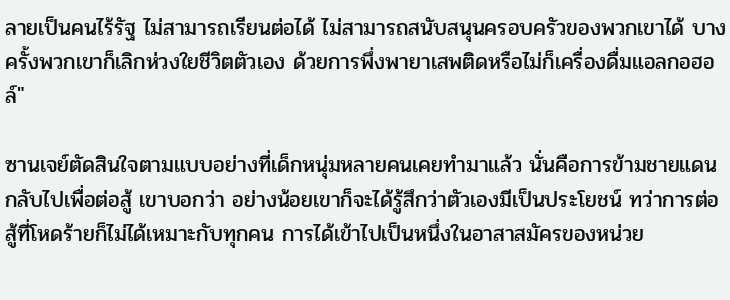ลายเป็นคนไร้รัฐ ไม่สามารถเรียนต่อได้ ไม่สามารถสนับสนุนครอบครัวของพวกเขาได้ บางครั้งพวกเขาก็เลิกห่วงใยชีวิตตัวเอง ด้วยการพึ่งพายาเสพติดหรือไม่ก็เครื่องดื่มแอลกอฮอล์"

ซานเจย์ตัดสินใจตามแบบอย่างที่เด็กหนุ่มหลายคนเคยทำมาแล้ว นั่นคือการข้ามชายแดนกลับไปเพื่อต่อสู้ เขาบอกว่า อย่างน้อยเขาก็จะได้รู้สึกว่าตัวเองมีเป็นประโยชน์ ทว่าการต่อสู้ที่โหดร้ายก็ไม่ได้เหมาะกับทุกคน การได้เข้าไปเป็นหนึ่งในอาสาสมัครของหน่วย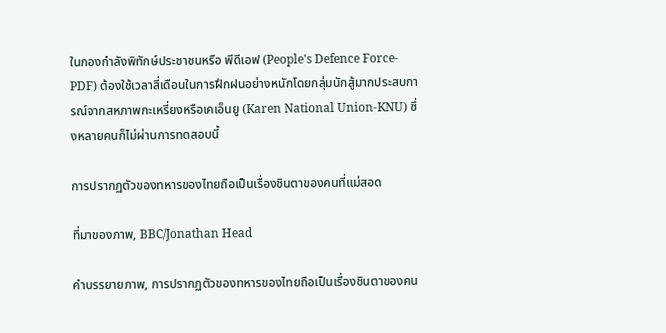ในกองกำลังพิทักษ์ประชาชนหรือ พีดีเอฟ (People's Defence Force-PDF) ต้องใช้เวลาสี่เดือนในการฝึกฝนอย่างหนักโดยกลุ่มนักสู้มากประสบการณ์จากสหภาพกะเหรี่ยงหรือเคเอ็นยู (Karen National Union-KNU) ซึ่งหลายคนก็ไม่ผ่านการทดสอบนี้

การปรากฏตัวของทหารของไทยถือเป็นเรื่องชินตาของคนที่แม่สอด

ที่มาของภาพ, BBC/Jonathan Head

คำบรรยายภาพ, การปรากฏตัวของทหารของไทยถือเป็นเรื่องชินตาของคน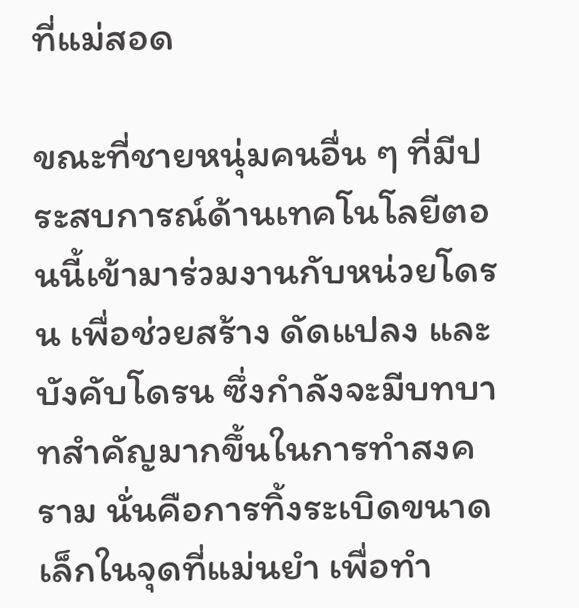ที่แม่สอด

ขณะที่ชายหนุ่มคนอื่น ๆ ที่มีประสบการณ์ด้านเทคโนโลยีตอนนี้เข้ามาร่วมงานกับหน่วยโดรน เพื่อช่วยสร้าง ดัดแปลง และบังคับโดรน ซึ่งกำลังจะมีบทบาทสำคัญมากขึ้นในการทำสงคราม นั่นคือการทิ้งระเบิดขนาดเล็กในจุดที่แม่นยำ เพื่อทำ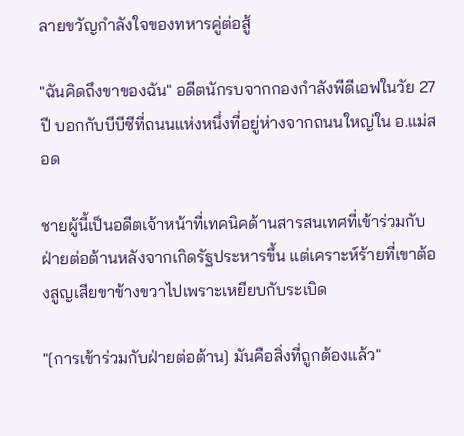ลายขวัญกำลังใจของทหารคู่ต่อสู้

"ฉันคิดถึงขาของฉัน" อดีตนักรบจากกองกำลังพีดีเอฟในวัย 27 ปี บอกกับบีบีซีที่ถนนแห่งหนึ่งที่อยู่ห่างจากถนนใหญ่ใน อ.แม่สอด

ชายผู้นี้เป็นอดีตเจ้าหน้าที่เทคนิคด้านสารสนเทศที่เข้าร่วมกับฝ่ายต่อต้านหลังจากเกิดรัฐประหารขึ้น แต่เคราะห์ร้ายที่เขาต้องสูญเสียขาข้างขวาไปเพราะเหยียบกับระเบิด

"[การเข้าร่วมกับฝ่ายต่อต้าน] มันคือสิ่งที่ถูกต้องแล้ว"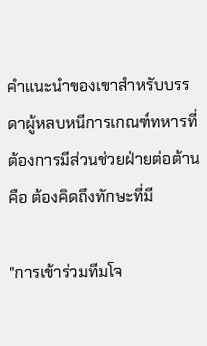คำแนะนำของเขาสำหรับบรรดาผู้หลบหนีการเกณฑ์ทหารที่ต้องการมีส่วนช่วยฝ่ายต่อต้านคือ ต้องคิดถึงทักษะที่มี

"การเข้าร่วมทีมโจ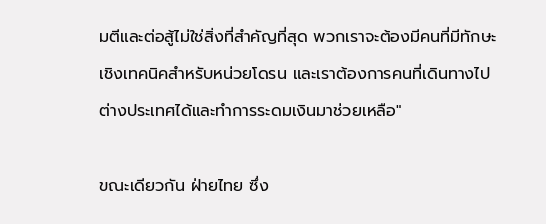มตีและต่อสู้ไม่ใช่สิ่งที่สำคัญที่สุด พวกเราจะต้องมีคนที่มีทักษะเชิงเทคนิคสำหรับหน่วยโดรน และเราต้องการคนที่เดินทางไปต่างประเทศได้และทำการระดมเงินมาช่วยเหลือ"

ขณะเดียวกัน ฝ่ายไทย ซึ่ง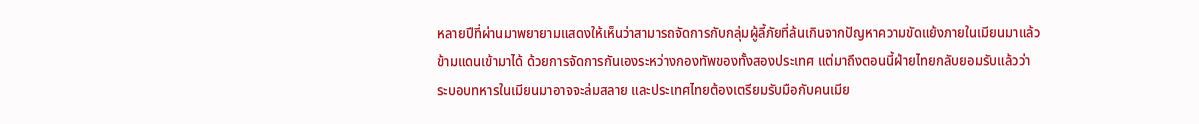หลายปีที่ผ่านมาพยายามแสดงให้เห็นว่าสามารถจัดการกับกลุ่มผู้ลี้ภัยที่ล้นเกินจากปัญหาความขัดแย้งภายในเมียนมาแล้วข้ามแดนเข้ามาได้ ด้วยการจัดการกันเองระหว่างกองทัพของทั้งสองประเทศ แต่มาถึงตอนนี้ฝ่ายไทยกลับยอมรับแล้วว่า ระบอบทหารในเมียนมาอาจจะล่มสลาย และประเทศไทยต้องเตรียมรับมือกับคนเมีย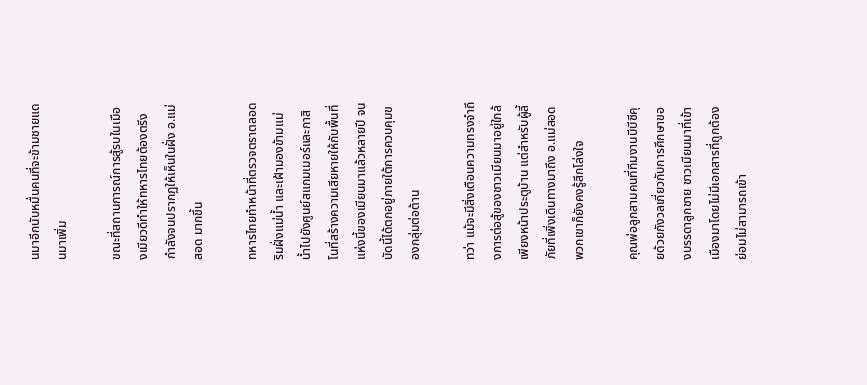นมาอีกนับหมื่นคนที่จะข้ามชายแดนมาเพิ่ม

ขณะที่สถานการณ์การสู้รบในเมืองเมียวดีทำให้ทหารไทยต้องตรึงกำลังจนปรากฏให้เห็นในฝั่ง อ.แม่สอด มากขึ้น

ทหารไทยทำหน้าที่ตรวจตราตลอดริมฝั่งแม่น้ำ และเฝ้ามองข้ามแม่น้ำไปยังศูนย์สแกมเมอร์และกาสิโนที่สร้างความเสียหายให้กับพื้นที่แห่งนี้ของเมียนมาแล้วหลายปี จนบัดนี้ได้ตกอยู่ภายใต้การควบคุมของกลุ่มต่อต้าน

ทว่า แม้จะมีสิ่งเตือนความทรงจำถึงการต่อสู้ของชาวเมียนมาอยู่ใกล้เพียงหน้าประตูบ้าน แต่สำหรับผู้ลี้ภัยที่เพิ่งเดินทางมาถึง อ.แม่สอด พวกเขาก็ยังคงรู้สึกโล่งใจ

คุณพ่อลูกสามคนที่ทีมงานบีบีซีคุยด้วยกังวลเกี่ยวกับการศึกษาของบรรดาลูกชาย ชาวเมียนมาที่เข้าเมืองมาโดยไม่มีเอกสารที่ถูกต้องย่อมไม่สามารถเข้า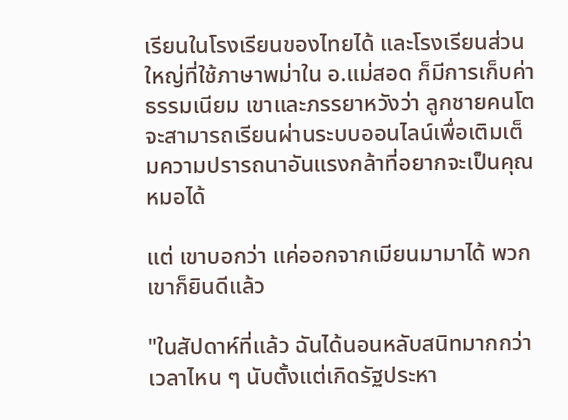เรียนในโรงเรียนของไทยได้ และโรงเรียนส่วนใหญ่ที่ใช้ภาษาพม่าใน อ.แม่สอด ก็มีการเก็บค่าธรรมเนียม เขาและภรรยาหวังว่า ลูกชายคนโตจะสามารถเรียนผ่านระบบออนไลน์เพื่อเติมเต็มความปรารถนาอันแรงกล้าที่อยากจะเป็นคุณหมอได้

แต่ เขาบอกว่า แค่ออกจากเมียนมามาได้ พวกเขาก็ยินดีแล้ว

"ในสัปดาห์ที่แล้ว ฉันได้นอนหลับสนิทมากกว่าเวลาไหน ๆ นับตั้งแต่เกิดรัฐประหา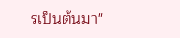รเป็นต้นมา"